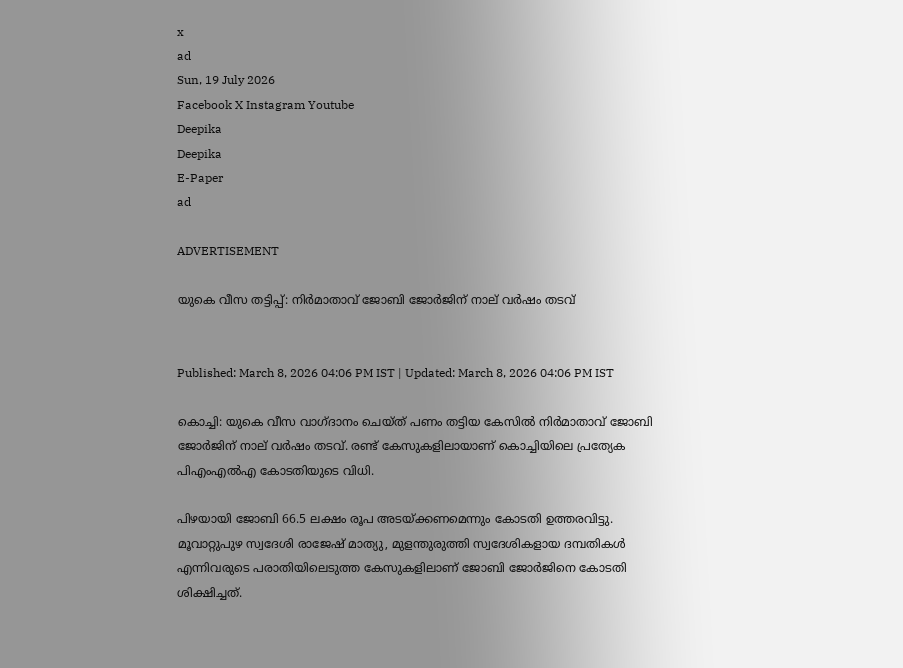x
ad
Sun, 19 July 2026
Facebook X Instagram Youtube
Deepika
Deepika
E-Paper
ad

ADVERTISEMENT

യുകെ വീസ തട്ടിപ്പ്: നിർമാതാവ് ജോബി ജോർജിന് നാല് വർഷം തടവ്


Published: March 8, 2026 04:06 PM IST | Updated: March 8, 2026 04:06 PM IST

കൊച്ചി: യുകെ വീസ വാഗ്ദാനം ചെയ്ത് പണം തട്ടിയ കേസിൽ നിർമാതാവ് ജോബി ജോർജിന് നാല് വർഷം തടവ്. രണ്ട് കേസുകളിലായാണ് കൊച്ചിയിലെ പ്രത്യേക പിഎംഎൽഎ കോടതിയുടെ വിധി.

പിഴയായി ജോബി 66.5 ലക്ഷം രൂപ അടയ്ക്കണമെന്നും കോടതി ഉത്തരവിട്ടു. മൂവാറ്റുപുഴ സ്വദേശി രാജേഷ് മാത്യു, മുളന്തുരുത്തി സ്വദേശികളായ ദമ്പതികൾ എന്നിവരുടെ പരാതിയിലെടുത്ത കേസുകളിലാണ് ജോബി ജോർജിനെ കോടതി ശിക്ഷിച്ചത്.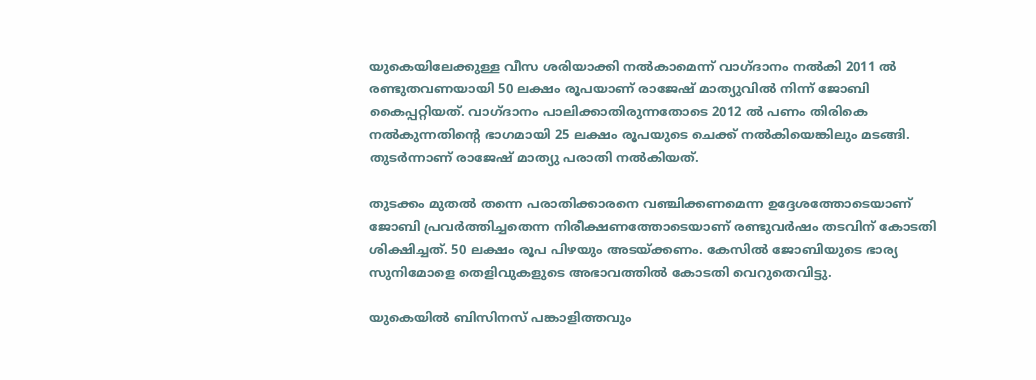യുകെയിലേക്കുള്ള വീസ ശരിയാക്കി നൽകാമെന്ന് വാഗ്ദാനം നൽകി 2011 ൽ രണ്ടുതവണയായി 50 ലക്ഷം രൂപയാണ് രാജേഷ് മാത്യുവിൽ നിന്ന് ജോബി കൈപ്പറ്റിയത്. വാഗ്ദാനം പാലിക്കാതിരുന്നതോടെ 2012 ൽ പണം തിരികെ നൽകുന്നതിന്‍റെ ഭാഗമായി 25 ലക്ഷം രൂപയുടെ ചെക്ക് നൽകിയെങ്കിലും മടങ്ങി. തുടർന്നാണ് രാജേഷ് മാത്യു പരാതി നൽകിയത്.

തുടക്കം മുതൽ തന്നെ പരാതിക്കാരനെ വഞ്ചിക്കണമെന്ന ഉദ്ദേശത്തോടെയാണ് ജോബി പ്രവർത്തിച്ചതെന്ന നിരീക്ഷണത്തോടെയാണ് രണ്ടുവർഷം തടവിന് കോടതി ശിക്ഷിച്ചത്. 50 ലക്ഷം രൂപ പിഴയും അടയ്ക്കണം. കേസിൽ ജോബിയുടെ ഭാര്യ സുനിമോളെ തെളിവുകളുടെ അഭാവത്തിൽ കോടതി വെറുതെവിട്ടു.

യുകെയിൽ ബിസിനസ് പങ്കാളിത്തവും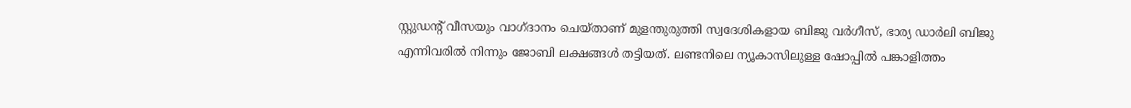സ്റ്റുഡന്‍റ് വീസയും വാഗ്ദാനം ചെയ്താണ് മുളന്തുരുത്തി സ്വദേശികളായ ബിജു വർഗീസ്, ഭാര്യ ഡാർലി ബിജു എന്നിവരിൽ നിന്നും ജോബി ലക്ഷങ്ങൾ തട്ടിയത്. ലണ്ടനിലെ ന്യൂകാസിലുള്ള ഷോപ്പിൽ പങ്കാളിത്തം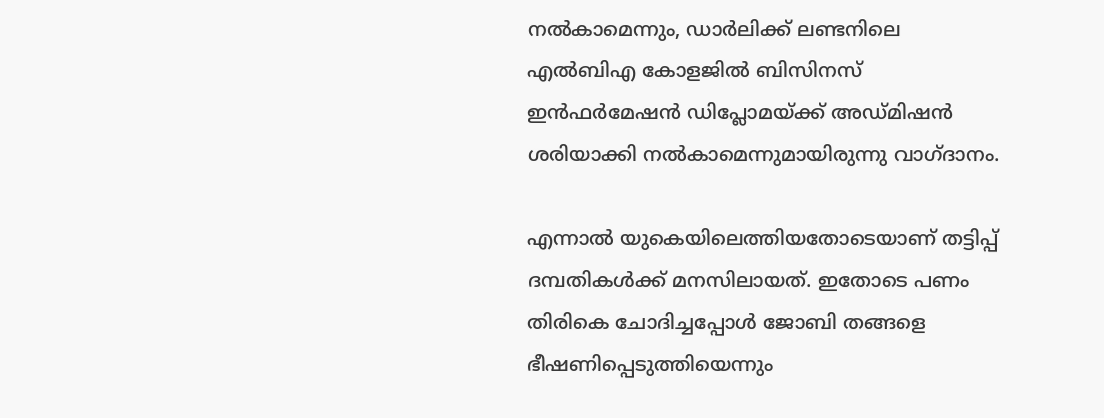നൽകാമെന്നും, ഡാർലിക്ക് ലണ്ടനിലെ എൽബിഎ കോളജിൽ ബിസിനസ് ഇൻഫർമേഷൻ ഡിപ്ലോമയ്ക്ക് അഡ്മിഷൻ ശരിയാക്കി നൽകാമെന്നുമായിരുന്നു വാഗ്ദാനം.

എന്നാൽ യുകെയിലെത്തിയതോടെയാണ് തട്ടിപ്പ് ദമ്പതികൾക്ക് മനസിലായത്. ഇതോടെ പണം തിരികെ ചോദിച്ചപ്പോൾ ജോബി തങ്ങളെ ഭീഷണിപ്പെടുത്തിയെന്നും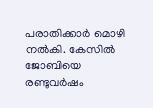പരാതിക്കാർ മൊഴി നൽകി. കേസിൽ ജോബിയെ രണ്ടുവർഷം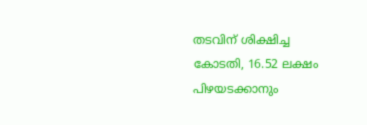തടവിന് ശിക്ഷിച്ച കോടതി, 16.52 ലക്ഷം പിഴയടക്കാനും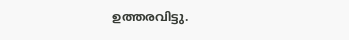ഉത്തരവിട്ടു.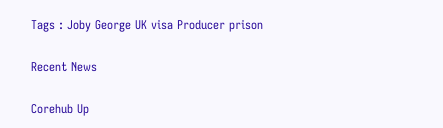Tags : Joby George UK visa Producer prison

Recent News

Corehub Up